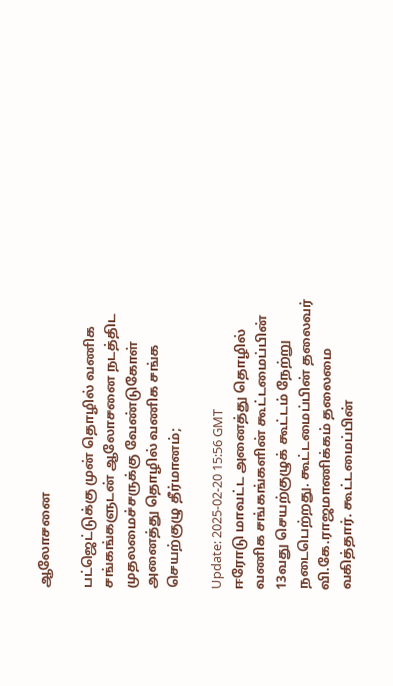ஆலோசனை

பட்ஜெட்டுக்கு முன் தொழில் வணிக சங்கங்களுடன் ஆலோசனை நடத்திட முதலமைச்சருக்கு வேண்டுகோள் அனைத்து தொழில் வணிக சங்க செயற்குழு தீர்மானம்;

Update: 2025-02-20 15:56 GMT
ஈரோடு மாவட்ட அனைத்து தொழில் வணிக சங்கங்களின் கூட்டமைப்பின் 13வது செயற்குழுக் கூட்டம் நேற்று நடைபெற்றது. கூட்டமைப்பின் தலைவர் வி.கே.ராஜமாணிக்கம் தலைமை வகித்தார். கூட்டமைப்பின்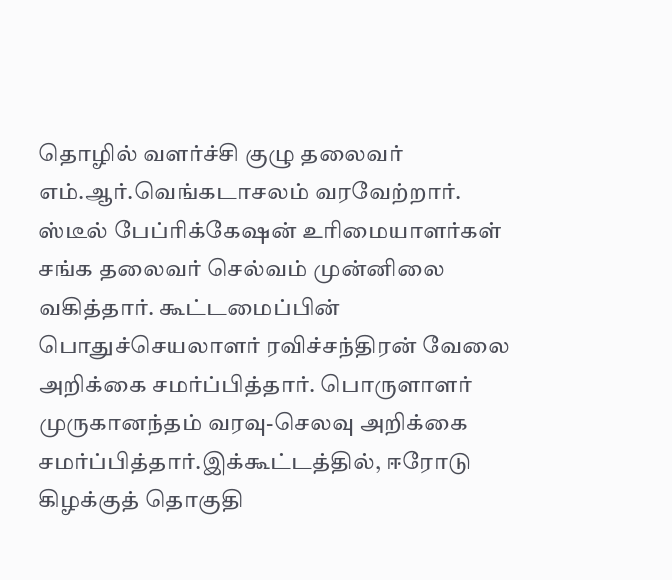தொழில் வளர்ச்சி குழு தலைவர் எம்.ஆர்.வெங்கடாசலம் வரவேற்றார். ஸ்டீல் பேப்ரிக்கேஷன் உரிமையாளர்கள் சங்க தலைவர் செல்வம் முன்னிலை வகித்தார். கூட்டமைப்பின் பொதுச்செயலாளர் ரவிச்சந்திரன் வேலை அறிக்கை சமர்ப்பித்தார். பொருளாளர் முருகானந்தம் வரவு-செலவு அறிக்கை சமர்ப்பித்தார்.இக்கூட்டத்தில், ஈரோடு கிழக்குத் தொகுதி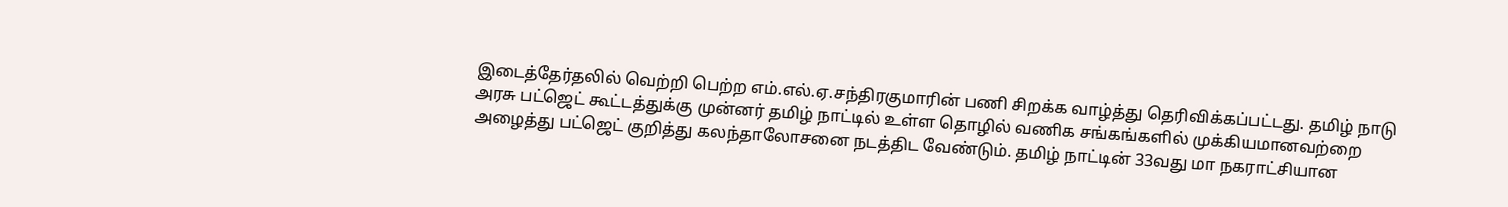இடைத்தேர்தலில் வெற்றி பெற்ற எம்.எல்.ஏ.சந்திரகுமாரின் பணி சிறக்க வாழ்த்து தெரிவிக்கப்பட்டது. தமிழ் நாடு அரசு பட்ஜெட் கூட்டத்துக்கு முன்னர் தமிழ் நாட்டில் உள்ள தொழில் வணிக சங்கங்களில் முக்கியமானவற்றை அழைத்து பட்ஜெட் குறித்து கலந்தாலோசனை நடத்திட வேண்டும். தமிழ் நாட்டின் 33வது மா நகராட்சியான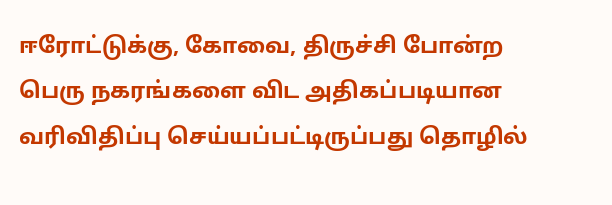ஈரோட்டுக்கு, கோவை, திருச்சி போன்ற பெரு நகரங்களை விட அதிகப்படியான வரிவிதிப்பு செய்யப்பட்டிருப்பது தொழில்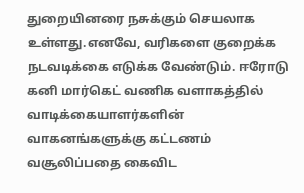துறையினரை நசுக்கும் செயலாக உள்ளது.எனவே, வரிகளை குறைக்க நடவடிக்கை எடுக்க வேண்டும். ஈரோடு கனி மார்கெட் வணிக வளாகத்தில் வாடிக்கையாளர்களின் வாகனங்களுக்கு கட்டணம் வசூலிப்பதை கைவிட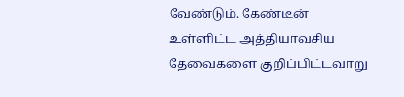வேண்டும். கேண்டீன் உள்ளிட்ட அத்தியாவசிய தேவைகளை குறிப்பிட்டவாறு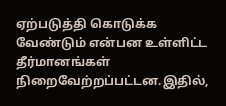ஏற்படுத்தி கொடுக்க வேண்டும் என்பன உள்ளிட்ட தீர்மானங்கள் நிறைவேற்றப்பட்டன.இதில்,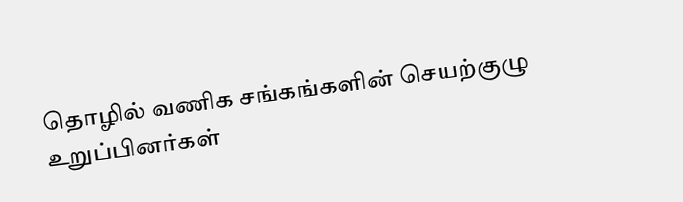தொழில் வணிக சங்கங்களின் செயற்குழு உறுப்பினர்கள்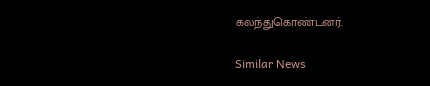கலந்துகொண்டனர்.

Similar News